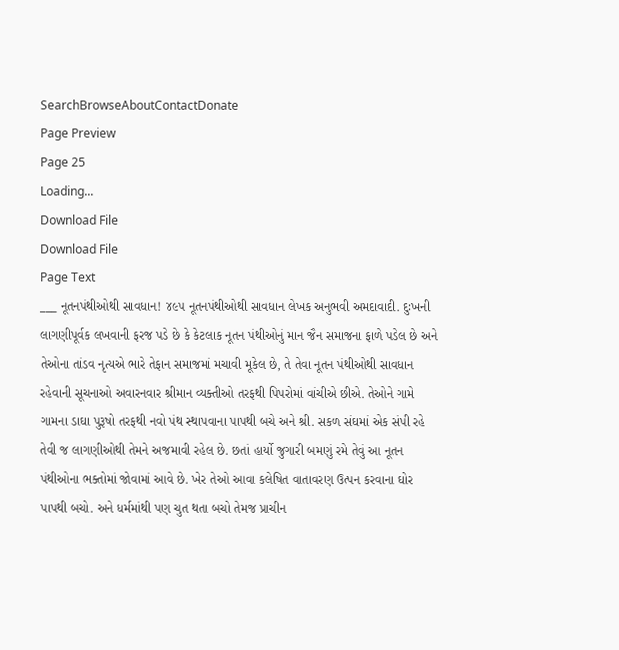SearchBrowseAboutContactDonate
Page Preview
Page 25
Loading...
Download File
Download File
Page Text
___ નૂતનપંથીઓથી સાવધાન! ૪૯૫ નૂતનપંથીઓથી સાવધાન લેખક અનુભવી અમદાવાદી. દુઃખની લાગણીપૂર્વક લખવાની ફરજ પડે છે કે કેટલાક નૂતન પંથીઓનું માન જૈન સમાજના ફાળે પડેલ છે અને તેઓના તાંડવ નૃત્યએ ભારે તેફાન સમાજમાં મચાવી મૂકેલ છે, તે તેવા નૂતન પંથીઓથી સાવધાન રહેવાની સૂચનાઓ અવારનવાર શ્રીમાન વ્યક્તીઓ તરફથી પિપરોમાં વાંચીએ છીએ. તેઓને ગામે ગામના ડાઘા પુરૂષો તરફથી નવો પંથ સ્થાપવાના પાપથી બચે અને શ્રી. સકળ સંઘમાં એક સંપી રહે તેવી જ લાગણીઓથી તેમને અજમાવી રહેલ છે. છતાં હાર્યો જુગારી બમણું રમે તેવું આ નૂતન પંથીઓના ભક્તોમાં જોવામાં આવે છે. ખેર તેઓ આવા કલેષિત વાતાવરણ ઉત્પન કરવાના ઘોર પાપથી બચો. અને ધર્મમાંથી પણ ચુત થતા બચો તેમજ પ્રાચીન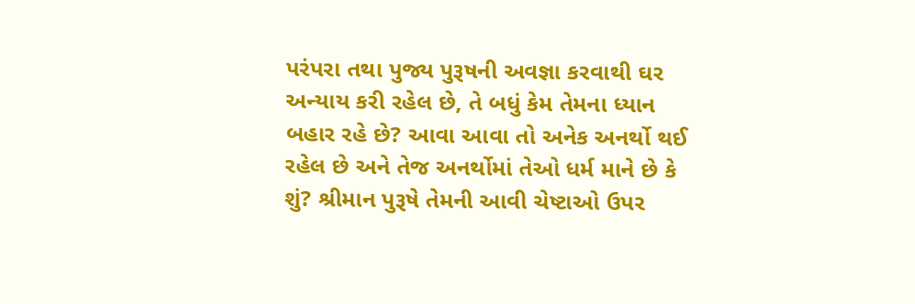પરંપરા તથા પુજ્ય પુરૂષની અવજ્ઞા કરવાથી ઘર અન્યાય કરી રહેલ છે, તે બધું કેમ તેમના ધ્યાન બહાર રહે છે? આવા આવા તો અનેક અનર્થો થઈ રહેલ છે અને તેજ અનર્થોમાં તેઓ ધર્મ માને છે કે શું? શ્રીમાન પુરૂષે તેમની આવી ચેષ્ટાઓ ઉપર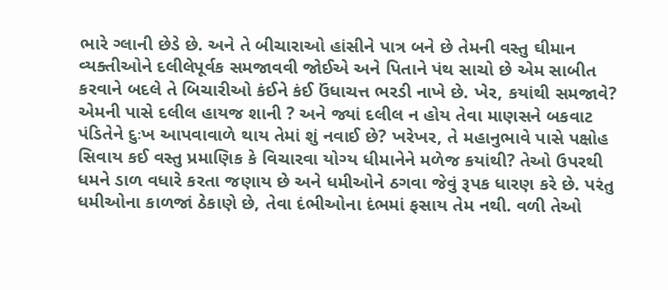ભારે ગ્લાની છેડે છે. અને તે બીચારાઓ હાંસીને પાત્ર બને છે તેમની વસ્તુ ઘીમાન વ્યક્તીઓને દલીલેપૂર્વક સમજાવવી જોઈએ અને પિતાને પંથ સાચો છે એમ સાબીત કરવાને બદલે તે બિચારીઓ કંઈને કંઈ ઉંધાચત્ત ભરડી નાખે છે. ખેર, કયાંથી સમજાવે? એમની પાસે દલીલ હાયજ શાની ? અને જ્યાં દલીલ ન હોય તેવા માણસને બકવાટ પંડિતેને દુઃખ આપવાવાળે થાય તેમાં શું નવાઈ છે? ખરેખર, તે મહાનુભાવે પાસે પક્ષોહ સિવાય કઈ વસ્તુ પ્રમાણિક કે વિચારવા યોગ્ય ધીમાનેને મળેજ કયાંથી? તેઓ ઉપરથી ધમને ડાળ વધારે કરતા જણાય છે અને ધમીઓને ઠગવા જેવું રૂપક ધારણ કરે છે. પરંતુ ધમીઓના કાળજાં ઠેકાણે છે, તેવા દંભીઓના દંભમાં ફસાય તેમ નથી. વળી તેઓ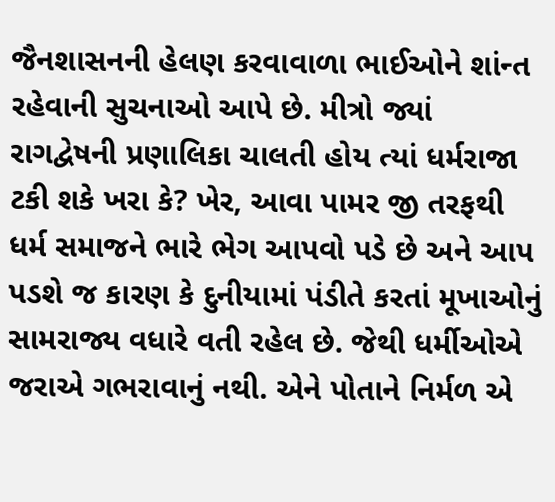જૈનશાસનની હેલણ કરવાવાળા ભાઈઓને શાંન્ત રહેવાની સુચનાઓ આપે છે. મીત્રો જ્યાં રાગદ્વેષની પ્રણાલિકા ચાલતી હોય ત્યાં ધર્મરાજા ટકી શકે ખરા કે? ખેર, આવા પામર જી તરફથી ધર્મ સમાજને ભારે ભેગ આપવો પડે છે અને આપ પડશે જ કારણ કે દુનીયામાં પંડીતે કરતાં મૂખાઓનું સામરાજ્ય વધારે વતી રહેલ છે. જેથી ધર્મીઓએ જરાએ ગભરાવાનું નથી. એને પોતાને નિર્મળ એ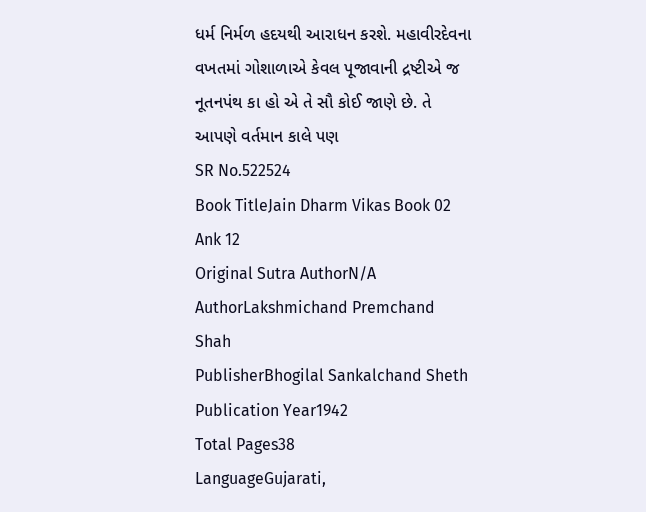ધર્મ નિર્મળ હદયથી આરાધન કરશે. મહાવીરદેવના વખતમાં ગોશાળાએ કેવલ પૂજાવાની દ્રષ્ટીએ જ નૂતનપંથ કા હો એ તે સૌ કોઈ જાણે છે. તે આપણે વર્તમાન કાલે પણ
SR No.522524
Book TitleJain Dharm Vikas Book 02 Ank 12
Original Sutra AuthorN/A
AuthorLakshmichand Premchand Shah
PublisherBhogilal Sankalchand Sheth
Publication Year1942
Total Pages38
LanguageGujarati,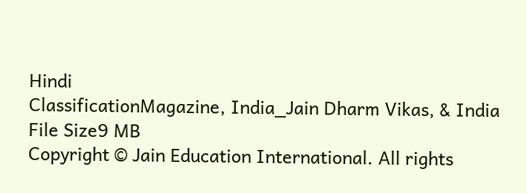Hindi
ClassificationMagazine, India_Jain Dharm Vikas, & India
File Size9 MB
Copyright © Jain Education International. All rights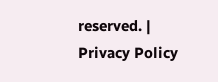reserved. | Privacy Policy